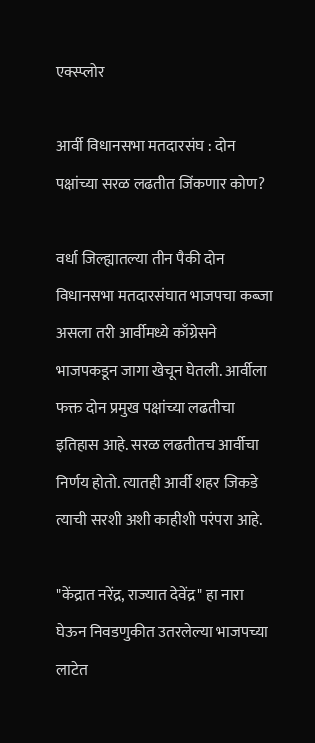एक्स्प्लोर

आर्वी विधानसभा मतदारसंघ : दोन पक्षांच्या सरळ लढतीत जिंकणार कोण?

वर्धा जिल्ह्यातल्या तीन पैकी दोन विधानसभा मतदारसंघात भाजपचा कब्जा असला तरी आर्वीमध्ये काँग्रेसने भाजपकडून जागा खेचून घेतली. आर्वीला फक्त दोन प्रमुख पक्षांच्या लढतीचा इतिहास आहे. सरळ लढतीतच आर्वीचा निर्णय होतो. त्यातही आर्वी शहर जिकडे त्याची सरशी अशी काहीशी परंपरा आहे.

"केंद्रात नरेंद्र, राज्यात देवेंद्र" हा नारा घेऊन निवडणुकीत उतरलेल्या भाजपच्या लाटेत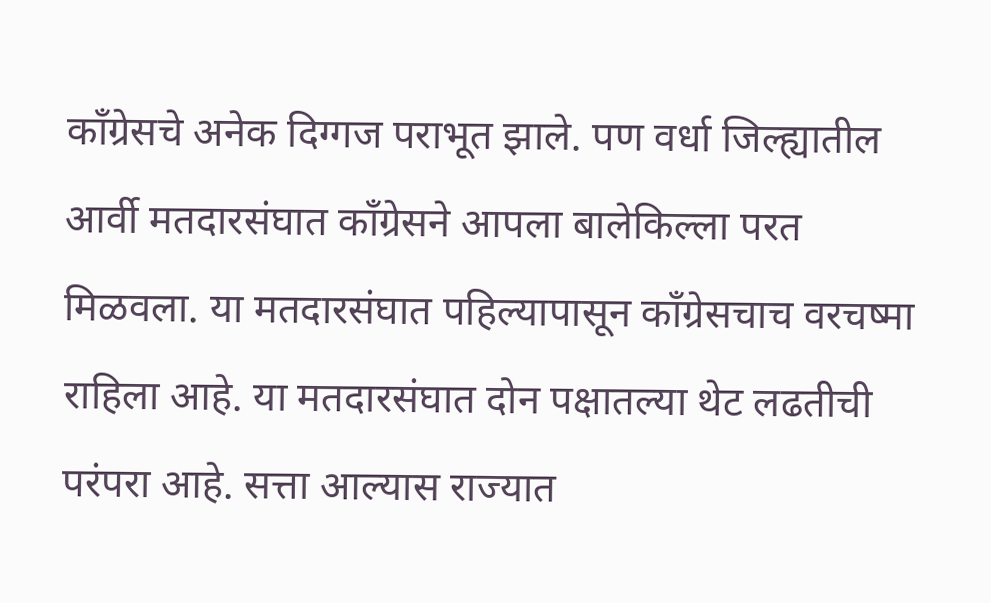काँग्रेसचे अनेक दिग्गज पराभूत झाले. पण वर्धा जिल्ह्यातील आर्वी मतदारसंघात काँग्रेसने आपला बालेकिल्ला परत मिळवला. या मतदारसंघात पहिल्यापासून काँग्रेसचाच वरचष्मा राहिला आहे. या मतदारसंघात दोन पक्षातल्या थेट लढतीची परंपरा आहे. सत्ता आल्यास राज्यात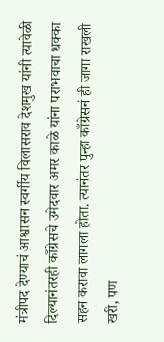मंत्रीपद देण्याचं आश्वासन स्वर्गीय विलासराव देशमुख यांनी त्यावेळी दिल्यानंतरही काँग्रेसचे उमेदवार अमर काळे यांना पराभवाचा धक्का सहन करावा लागला होता. त्यानंतर पुन्हा काँग्रेसनं ही जागा राखली खरी, पण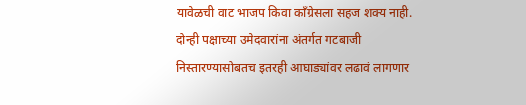यावेळची वाट भाजप किवा काँग्रेसला सहज शक्य नाही. दोन्ही पक्षाच्या उमेदवारांना अंतर्गत गटबाजी निस्तारण्यासोबतच इतरही आघाड्यांवर लढावं लागणार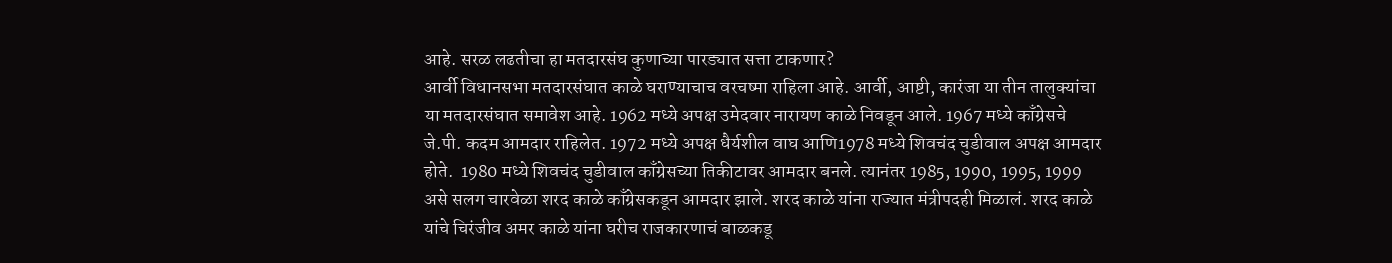आहे. सरळ लढतीचा हा मतदारसंघ कुणाच्या पारड्यात सत्ता टाकणार?
आर्वी विधानसभा मतदारसंघात काळे घराण्याचाच वरचष्मा राहिला आहे. आर्वी, आष्टी, कारंजा या तीन तालुक्यांचा या मतदारसंघात समावेश आहे. 1962 मध्ये अपक्ष उमेदवार नारायण काळे निवडून आले. 1967 मध्ये काँग्रेसचे जे.पी. कदम आमदार राहिलेत. 1972 मध्ये अपक्ष धैर्यशील वाघ आणि1978 मध्ये शिवचंद चुडीवाल अपक्ष आमदार होते.  1980 मध्ये शिवचंद चुडीवाल काँग्रेसच्या तिकीटावर आमदार बनले. त्यानंतर 1985, 1990, 1995, 1999 असे सलग चारवेळा शरद काळे काँग्रेसकडून आमदार झाले. शरद काळे यांना राज्यात मंत्रीपदही मिळालं. शरद काळे यांचे चिरंजीव अमर काळे यांना घरीच राजकारणाचं बाळकडू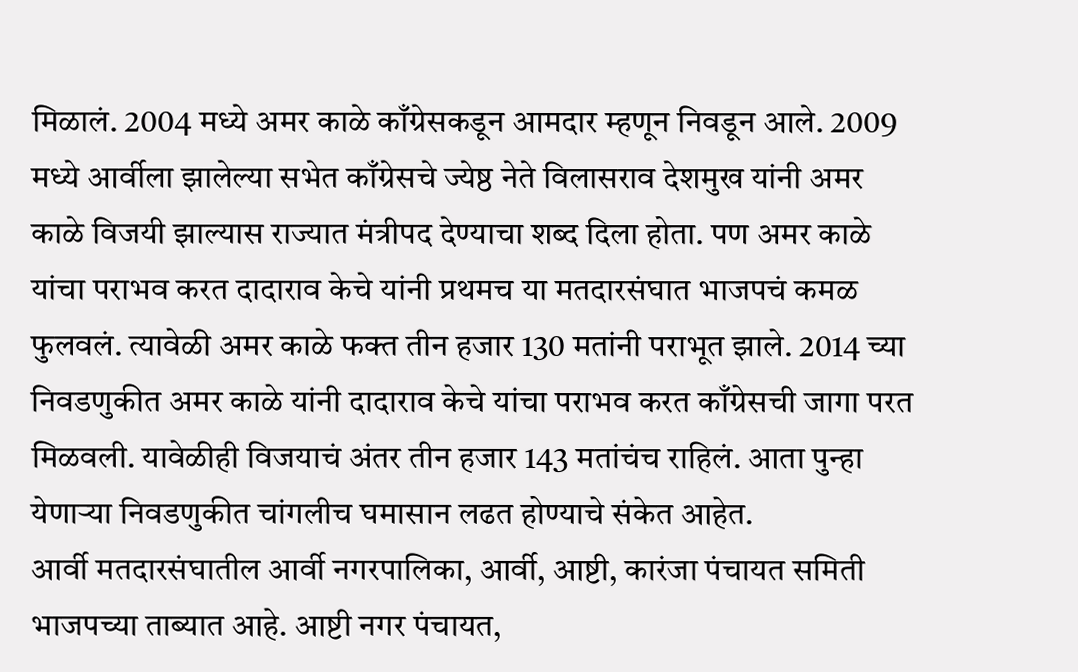मिळालं. 2004 मध्ये अमर काळे काँग्रेसकडून आमदार म्हणून निवडून आले. 2009 मध्ये आर्वीला झालेल्या सभेत काँग्रेसचे ज्येष्ठ नेते विलासराव देशमुख यांनी अमर काळे विजयी झाल्यास राज्यात मंत्रीपद देण्याचा शब्द दिला होता. पण अमर काळे यांचा पराभव करत दादाराव केचे यांनी प्रथमच या मतदारसंघात भाजपचं कमळ फुलवलं. त्यावेळी अमर काळे फक्त तीन हजार 130 मतांनी पराभूत झाले. 2014 च्या निवडणुकीत अमर काळे यांनी दादाराव केचे यांचा पराभव करत काँग्रेसची जागा परत मिळवली. यावेळीही विजयाचं अंतर तीन हजार 143 मतांचंच राहिलं. आता पुन्हा येणाऱ्या निवडणुकीत चांगलीच घमासान लढत होण्याचे संकेत आहेत.
आर्वी मतदारसंघातील आर्वी नगरपालिका, आर्वी, आष्टी, कारंजा पंचायत समिती भाजपच्या ताब्यात आहे. आष्टी नगर पंचायत,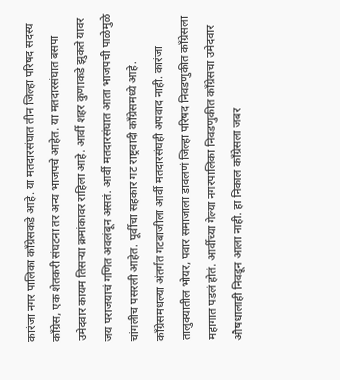कारंजा नगर पालिका काँग्रेसकडे आहे. या मतदारसंघात तीन जिल्हा परिषद सदस्य काँग्रेस, एक शेतकरी संघटना तर अन्य भाजपचे आहेत. या मतदारसंघात बसपा उमेदवार कायम तिसऱ्या क्रमांकावर राहिला आहे. आर्वी शहर कुणाकडे झुकते यावर जय पराजयाचं गणित अवलंबून असतं. आर्वी मतदारसंघात आता भाजपची पाळेमुळे चांगलीच पसरली आहेत. पूर्वीचा सहकार गट राष्ट्रवादी काँग्रेसमध्ये आहे. काँग्रेसमधल्या अंतर्गत गटबाजीला आर्वी मतदारसंघही अपवाद नाही. कारंजा तालुक्यातील भोयर, पवार समाजाला डावलणं जिल्हा परिषद निवडणुकीत काँग्रेसला महागात पडलं होतं. आर्वीच्या गेल्या नगरपालिका निवडणुकीत काँग्रेसचा उमेदवार औषधालाही निवडून आला नाही. हा निकाल काँग्रेसला जबर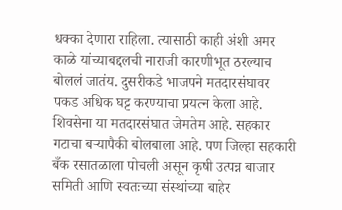धक्का देणारा राहिला. त्यासाठी काही अंशी अमर काळे यांच्याबद्दलची नाराजी कारणीभूत ठरल्याच बोललं जातंय. दुसरीकडे भाजपने मतदारसंघावर पकड अधिक घट्ट करण्याचा प्रयत्न केला आहे. शिवसेना या मतदारसंघात जेमतेम आहे. सहकार गटाचा बऱ्यापैकी बोलबाला आहे. पण जिल्हा सहकारी बँक रसातळाला पोचली असून कृषी उत्पन्न बाजार समिती आणि स्वतःच्या संस्थांच्या बाहेर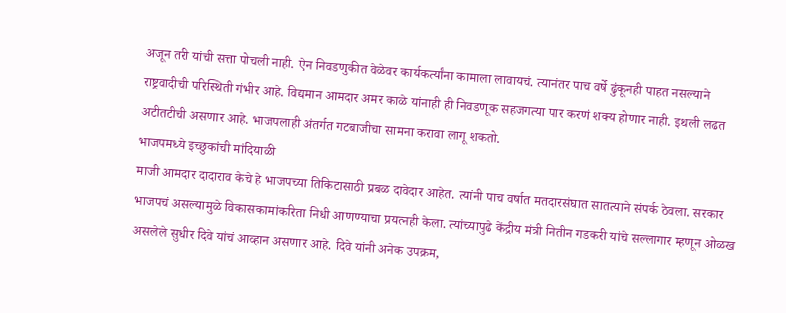अजून तरी यांची सत्ता पोचली नाही. ऐन निवडणुकीत वेळेवर कार्यकर्त्यांना कामाला लावायचं. त्यानंतर पाच वर्षे ढुंकूनही पाहत नसल्याने राष्ट्रवादीची परिस्थिती गंभीर आहे. विद्यमान आमदार अमर काळे यांनाही ही निवडणूक सहजगत्या पार करणं शक्य होणार नाही. इथली लढत अटीतटीची असणार आहे. भाजपलाही अंतर्गत गटबाजीचा सामना करावा लागू शकतो.
भाजपमध्ये इच्छुकांची मांदियाळी
माजी आमदार दादाराव केचे हे भाजपच्या तिकिटासाठी प्रबळ दावेदार आहेत. त्यांनी पाच वर्षात मतदारसंघात सातत्याने संपर्क ठेवला. सरकार भाजपचं असल्यामुळे विकासकामांकरिता निधी आणण्याचा प्रयत्नही केला. त्यांच्यापुढे केंद्रीय मंत्री नितीन गडकरी यांचे सल्लागार म्हणून ओळख असलेले सुधीर दिवे यांचं आव्हान असणार आहे. दिवे यांनी अनेक उपक्रम,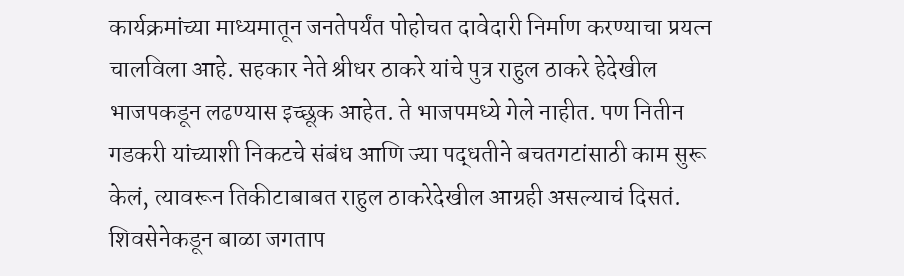कार्यक्रमांच्या माध्यमातून जनतेपर्यंत पोहोचत दावेदारी निर्माण करण्याचा प्रयत्न चालविला आहे. सहकार नेते श्रीधर ठाकरे यांचे पुत्र राहुल ठाकरे हेदेखील भाजपकडून लढण्यास इच्छूक आहेत. ते भाजपमध्ये गेले नाहीत. पण नितीन गडकरी यांच्याशी निकटचे संबंध आणि ज्या पद्धतीने बचतगटांसाठी काम सुरू केलं, त्यावरून तिकीटाबाबत राहुल ठाकरेदेखील आग्रही असल्याचं दिसतं. शिवसेनेकडून बाळा जगताप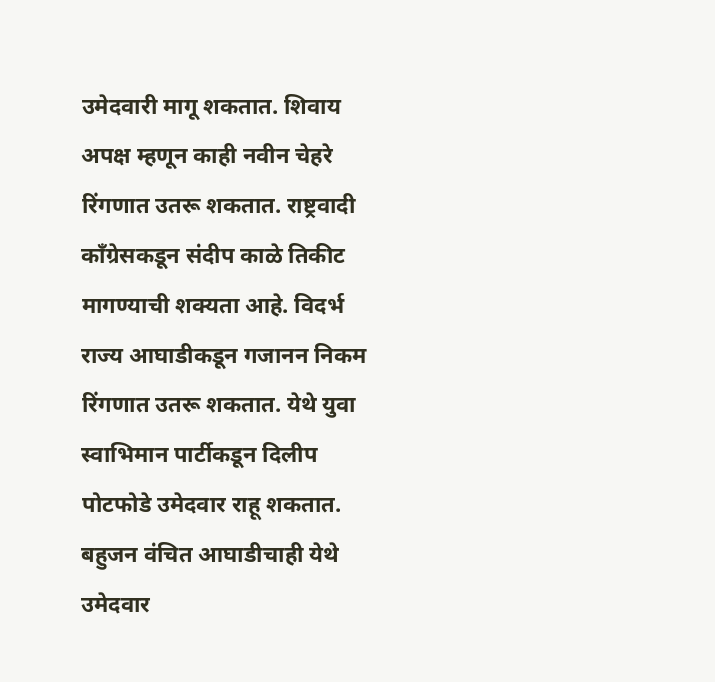उमेदवारी मागू शकतात. शिवाय अपक्ष म्हणून काही नवीन चेहरे रिंगणात उतरू शकतात. राष्ट्रवादी काँग्रेसकडून संदीप काळे तिकीट मागण्याची शक्यता आहे. विदर्भ राज्य आघाडीकडून गजानन निकम रिंगणात उतरू शकतात. येथे युवा स्वाभिमान पार्टीकडून दिलीप पोटफोडे उमेदवार राहू शकतात. बहुजन वंचित आघाडीचाही येथे उमेदवार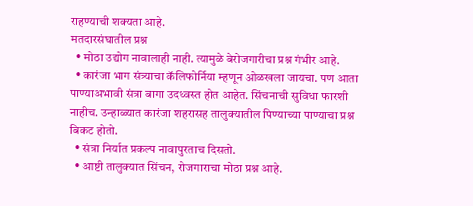राहण्याची शक्यता आहे.
मतदारसंघातील प्रश्न
  • मोठा उद्योग नावालाही नाही. त्यामुळे बेरोजगारीचा प्रश्न गंभीर आहे.
  • कारंजा भाग संत्र्याचा कॅलिफोर्निया म्हणून ओळखला जायचा. पण आता पाण्याअभावी संत्रा बागा उदध्वस्त होत आहेत. सिंचनाची सुविधा फारशी नाहीच. उन्हाळ्यात कारंजा शहरासह तालुक्यातील पिण्याच्या पाण्याचा प्रश्न बिकट होतो.
  • संत्रा निर्यात प्रकल्प नावापुरताच दिसतो.
  • आष्टी तालुक्यात सिंचन, रोजगाराचा मोठा प्रश्न आहे.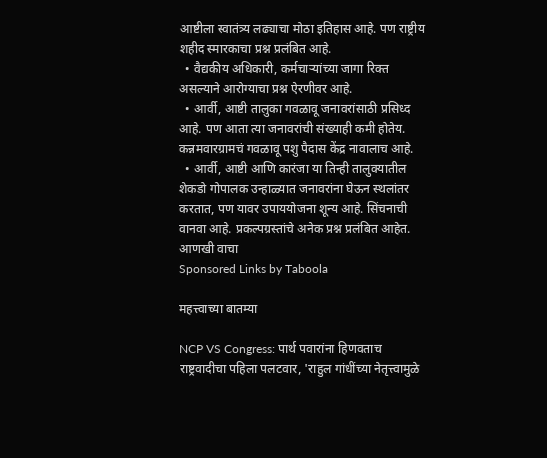आष्टीला स्वातंत्र्य लढ्याचा मोठा इतिहास आहे. पण राष्ट्रीय शहीद स्मारकाचा प्रश्न प्रलंबित आहे.
  • वैद्यकीय अधिकारी, कर्मचाऱ्यांच्या जागा रिक्त असल्याने आरोग्याचा प्रश्न ऐरणीवर आहे.
  • आर्वी, आष्टी तालुका गवळावू जनावरांसाठी प्रसिध्द आहे. पण आता त्या जनावरांची संख्याही कमी होतेय. कन्नमवारग्रामचं गवळावू पशु पैदास केंद्र नावालाच आहे.
  • आर्वी, आष्टी आणि कारंजा या तिन्ही तालुक्यातील शेकडो गोपालक उन्हाळ्यात जनावरांना घेऊन स्थलांतर करतात, पण यावर उपाययोजना शून्य आहे. सिंचनाची वानवा आहे. प्रकल्पग्रस्तांचे अनेक प्रश्न प्रलंबित आहेत.
आणखी वाचा
Sponsored Links by Taboola

महत्त्वाच्या बातम्या

NCP VS Congress: पार्थ पवारांना हिणवताच राष्ट्रवादीचा पहिला पलटवार, 'राहुल गांधींच्या नेतृत्त्वामुळे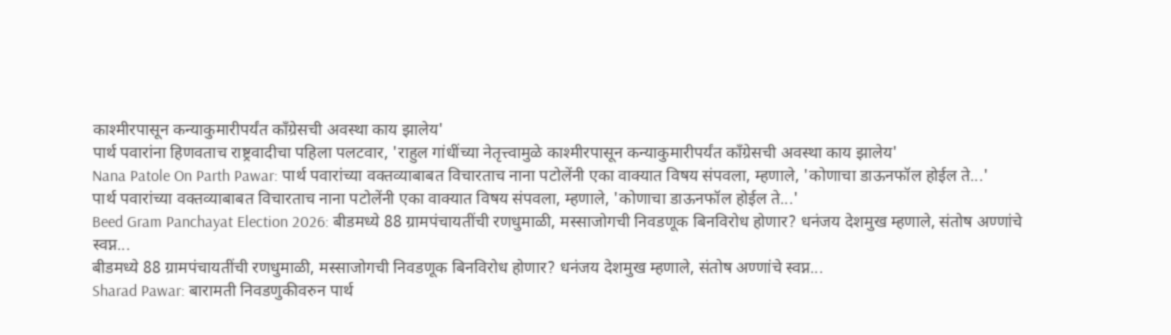काश्मीरपासून कन्याकुमारीपर्यंत काँग्रेसची अवस्था काय झालेय'
पार्थ पवारांना हिणवताच राष्ट्रवादीचा पहिला पलटवार, 'राहुल गांधींच्या नेतृत्त्वामुळे काश्मीरपासून कन्याकुमारीपर्यंत काँग्रेसची अवस्था काय झालेय'
Nana Patole On Parth Pawar: पार्थ पवारांच्या वक्तव्याबाबत विचारताच नाना पटोलेंनी एका वाक्यात विषय संपवला, म्हणाले, 'कोणाचा डाऊनफॉल होईल ते...'
पार्थ पवारांच्या वक्तव्याबाबत विचारताच नाना पटोलेंनी एका वाक्यात विषय संपवला, म्हणाले, 'कोणाचा डाऊनफॉल होईल ते...'
Beed Gram Panchayat Election 2026: बीडमध्ये 88 ग्रामपंचायतींची रणधुमाळी, मस्साजोगची निवडणूक बिनविरोध होणार? धनंजय देशमुख म्हणाले, संतोष अण्णांचे स्वप्न...
बीडमध्ये 88 ग्रामपंचायतींची रणधुमाळी, मस्साजोगची निवडणूक बिनविरोध होणार? धनंजय देशमुख म्हणाले, संतोष अण्णांचे स्वप्न...
Sharad Pawar: बारामती निवडणुकीवरुन पार्थ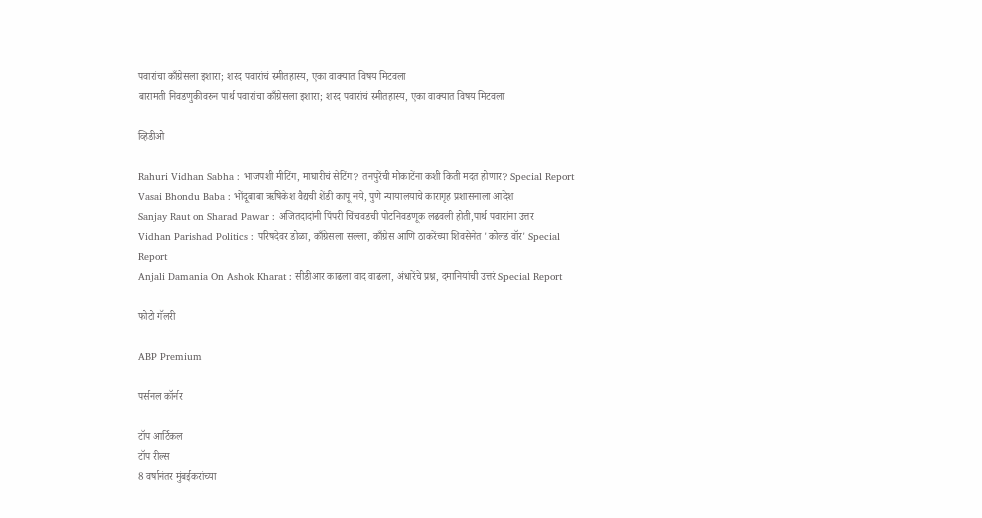पवारांचा काँग्रेसला इशारा; शरद पवारांचं स्मीतहास्य, एका वाक्यात विषय मिटवला
बारामती निवडणुकीवरुन पार्थ पवारांचा काँग्रेसला इशारा; शरद पवारांचं स्मीतहास्य, एका वाक्यात विषय मिटवला

व्हिडीओ

Rahuri Vidhan Sabha : भाजपशी मीटिंग, माघारीचं सेटिंग? तनपुरेंची मोकाटेंना कशी किती मदत होणार? Special Report
Vasai Bhondu Baba : भोंदूबाबा ऋषिकेश वैद्यची शेंडी कापू नये, पुणे न्यायालयाचे कारागृह प्रशासनाला आदेश
Sanjay Raut on Sharad Pawar : अजितदादांनी पिंपरी चिंचवडची पोटनिवडणूक लढवली होती,पार्थ पवारांना उत्तर
Vidhan Parishad Politics : परिषदेवर डोळा, काँग्रेसला सल्ला, काँग्रेस आणि ठाकरेंच्या शिवसेनेत 'कोल्ड वॉर' Special Report
Anjali Damania On Ashok Kharat : सीडीआर काढला वाद वाढला, अंधारेंचे प्रश्न, दमानियांची उत्तरं Special Report

फोटो गॅलरी

ABP Premium

पर्सनल कॉर्नर

टॉप आर्टिकल
टॉप रील्स
8 वर्षानंतर मुंबईकरांच्या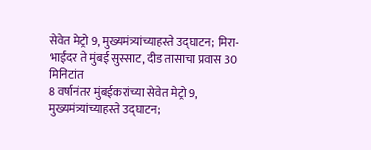सेवेत मेट्रो 9, मुख्यमंत्र्यांच्याहस्ते उद्घाटन; मिरा-भाईंदर ते मुंबई सुस्साट, दीड तासाचा प्रवास 30 मिनिटांत
8 वर्षानंतर मुंबईकरांच्या सेवेत मेट्रो 9, मुख्यमंत्र्यांच्याहस्ते उद्घाटन;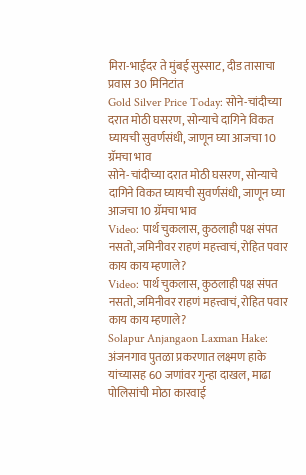मिरा-भाईंदर ते मुंबई सुस्साट, दीड तासाचा प्रवास 30 मिनिटांत
Gold Silver Price Today: सोने-चांदीच्या दरात मोठी घसरण, सोन्याचे दागिने विकत घ्यायची सुवर्णसंधी, जाणून घ्या आजचा 10 ग्रॅमचा भाव
सोने-चांदीच्या दरात मोठी घसरण, सोन्याचे दागिने विकत घ्यायची सुवर्णसंधी, जाणून घ्या आजचा 10 ग्रॅमचा भाव
Video: पार्थ चुकलास, कुठलाही पक्ष संपत नसतो, जमिनीवर राहणं महत्त्वाचं, रोहित पवार काय काय म्हणाले?
Video: पार्थ चुकलास, कुठलाही पक्ष संपत नसतो, जमिनीवर राहणं महत्त्वाचं, रोहित पवार काय काय म्हणाले?
Solapur Anjangaon Laxman Hake: अंजनगाव पुतळा प्रकरणात लक्ष्मण हाके यांच्यासह 60 जणांवर गुन्हा दाखल, माढा पोलिसांची मोठा कारवाई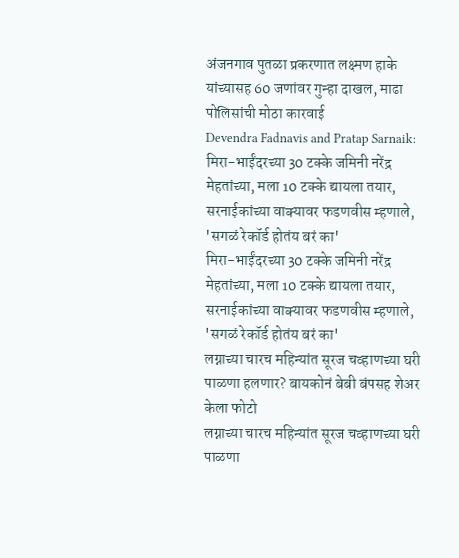अंजनगाव पुतळा प्रकरणात लक्ष्मण हाके यांच्यासह 60 जणांवर गुन्हा दाखल, माढा पोलिसांची मोठा कारवाई
Devendra Fadnavis and Pratap Sarnaik: मिरा-भाईंदरच्या 30 टक्के जमिनी नरेंद्र मेहतांच्या, मला 10 टक्के द्यायला तयार, सरनाईकांच्या वाक्यावर फडणवीस म्हणाले, 'सगळं रेकॉर्ड होतंय बरं का'
मिरा-भाईंदरच्या 30 टक्के जमिनी नरेंद्र मेहतांच्या, मला 10 टक्के द्यायला तयार, सरनाईकांच्या वाक्यावर फडणवीस म्हणाले, 'सगळं रेकॉर्ड होतंय बरं का'
लग्नाच्या चारच महिन्यांत सूरज चव्हाणच्या घरी पाळणा हलणार? बायकोनं बेबी बंपसह शेअर केला फोटो
लग्नाच्या चारच महिन्यांत सूरज चव्हाणच्या घरी पाळणा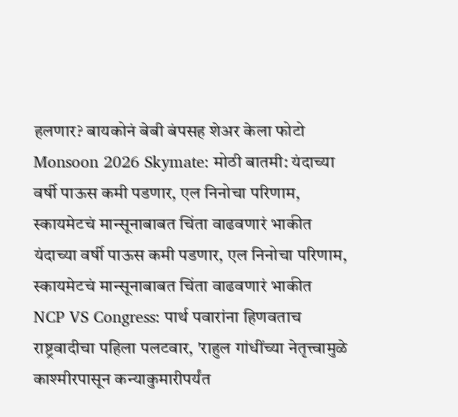हलणार? बायकोनं बेबी बंपसह शेअर केला फोटो
Monsoon 2026 Skymate: मोठी बातमी: यंदाच्या वर्षी पाऊस कमी पडणार, एल निनोचा परिणाम, स्कायमेटचं मान्सूनाबाबत चिंता वाढवणारं भाकीत
यंदाच्या वर्षी पाऊस कमी पडणार, एल निनोचा परिणाम, स्कायमेटचं मान्सूनाबाबत चिंता वाढवणारं भाकीत
NCP VS Congress: पार्थ पवारांना हिणवताच राष्ट्रवादीचा पहिला पलटवार, 'राहुल गांधींच्या नेतृत्त्वामुळे काश्मीरपासून कन्याकुमारीपर्यंत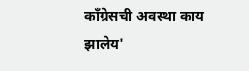काँग्रेसची अवस्था काय झालेय'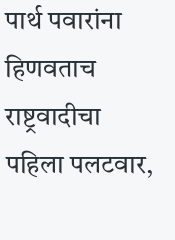पार्थ पवारांना हिणवताच राष्ट्रवादीचा पहिला पलटवार,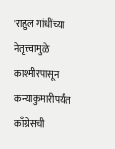'राहुल गांधींच्या नेतृत्त्वामुळे काश्मीरपासून कन्याकुमारीपर्यंत काँग्रेसची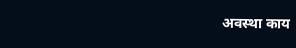अवस्था काय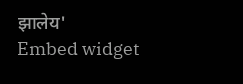झालेय'
Embed widget